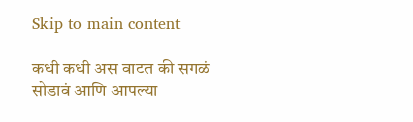Skip to main content

कधी कधी अस वाटत की सगळं सोडावं आणि आपल्या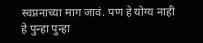स्वप्ननाच्या माग जावं. पण हे योग्य नाही हे पुन्हा पुन्हा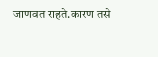जाणवत राहते.कारण तसे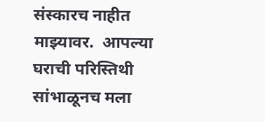संस्कारच नाहीत माझ्यावर.  आपल्या घराची परिस्तिथी सांभाळूनच मला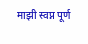माझी स्वप्न पूर्ण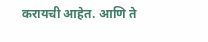करायची आहेत. आणि ते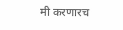मी करणारच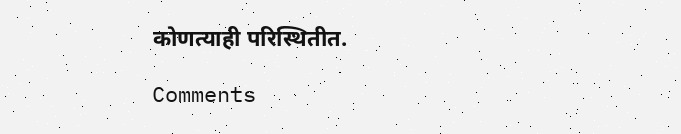कोणत्याही परिस्थितीत.

Comments